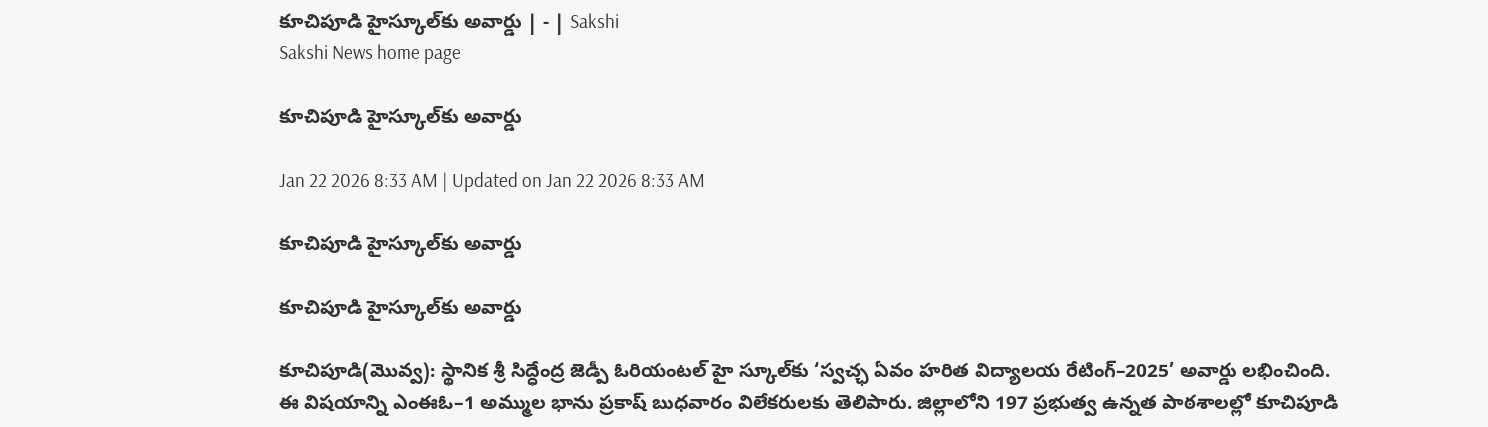కూచిపూడి హైస్కూల్‌కు అవార్డు | - | Sakshi
Sakshi News home page

కూచిపూడి హైస్కూల్‌కు అవార్డు

Jan 22 2026 8:33 AM | Updated on Jan 22 2026 8:33 AM

కూచిపూడి హైస్కూల్‌కు అవార్డు

కూచిపూడి హైస్కూల్‌కు అవార్డు

కూచిపూడి(మొవ్వ): స్థానిక శ్రీ సిద్ధేంద్ర జెడ్పీ ఓరియంటల్‌ హై స్కూల్‌కు ‘స్వచ్ఛ ఏవం హరిత విద్యాలయ రేటింగ్‌–2025’ అవార్డు లభించింది. ఈ విషయాన్ని ఎంఈఓ–1 అమ్ముల భాను ప్రకాష్‌ బుధవారం విలేకరులకు తెలిపారు. జిల్లాలోని 197 ప్రభుత్వ ఉన్నత పాఠశాలల్లో కూచిపూడి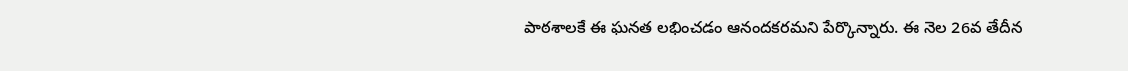పాఠశాలకే ఈ ఘనత లభించడం ఆనందకరమని పేర్కొన్నారు. ఈ నెల 26వ తేదీన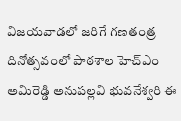విజయవాడలో జరిగే గణతంత్ర దినోత్సవంలో పాఠశాల హెచ్‌ఎం అమిరెడ్డి అనుపల్లవి భువనేశ్వరి ఈ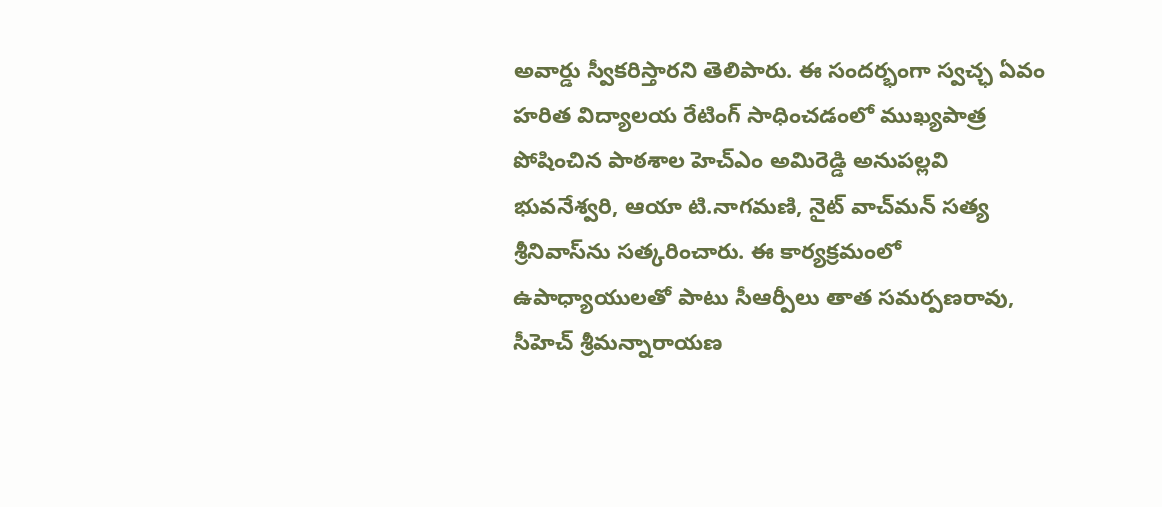అవార్డు స్వీకరిస్తారని తెలిపారు. ఈ సందర్భంగా స్వచ్ఛ ఏవం హరిత విద్యాలయ రేటింగ్‌ సాధించడంలో ముఖ్యపాత్ర పోషించిన పాఠశాల హెచ్‌ఎం అమిరెడ్డి అనుపల్లవి భువనేశ్వరి, ఆయా టి.నాగమణి, నైట్‌ వాచ్‌మన్‌ సత్య శ్రీనివాస్‌ను సత్కరించారు. ఈ కార్యక్రమంలో ఉపాధ్యాయులతో పాటు సీఆర్పీలు తాత సమర్పణరావు, సీహెచ్‌ శ్రీమన్నారాయణ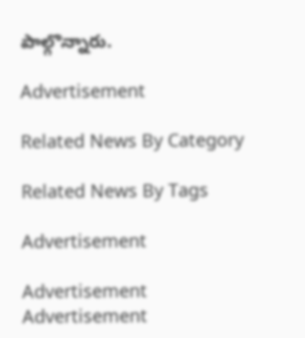పాల్గొన్నారు.

Advertisement

Related News By Category

Related News By Tags

Advertisement

Advertisement
Advertisement